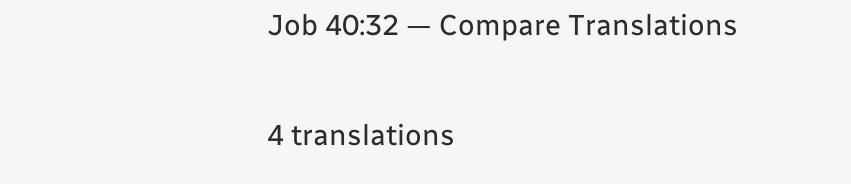Job 40:32 — Compare Translations

4 translations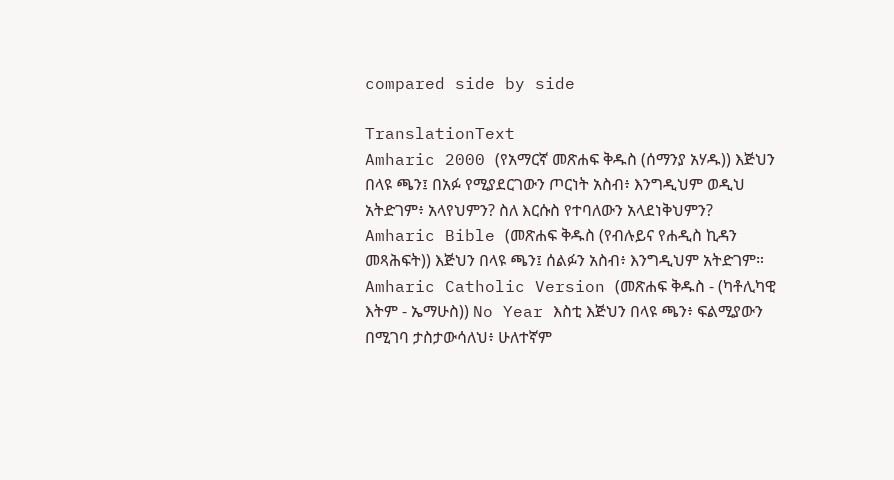compared side by side

TranslationText
Amharic 2000 (የአማርኛ መጽሐፍ ቅዱስ (ሰማንያ አሃዱ)) እጅህን በላዩ ጫን፤ በአፉ የሚያደርገውን ጦርነት አስብ፥ እንግዲህም ወዲህ አትድገም፥ አላየህምን? ስለ እርሱስ የተባለውን አላደነቅህምን?
Amharic Bible (መጽሐፍ ቅዱስ (የብሉይና የሐዲስ ኪዳን መጻሕፍት)) እጅህን በላዩ ጫን፤ ሰልፉን አስብ፥ እንግዲህም አትድገም።
Amharic Catholic Version (መጽሐፍ ቅዱስ - (ካቶሊካዊ እትም - ኤማሁስ)) No Year እስቲ እጅህን በላዩ ጫን፥ ፍልሚያውን በሚገባ ታስታውሳለህ፥ ሁለተኛም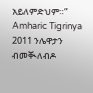አይለምድህም።”
Amharic Tigrinya 2011 ንሌዋታን ብመቚለብዶ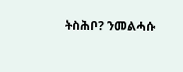ትስሕቦ? ንመልሓሱ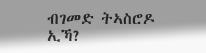ብገመድ ትኣስሮዶ ኢኻ?